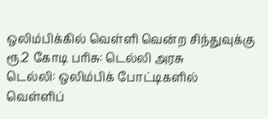ஒலிம்பிக்கில் வெள்ளி வென்ற சிந்துவுக்கு ரூ.2 கோடி பரிசு: டெல்லி அரசு
டெல்லி: ஒலிம்பிக் போட்டிகளில் வெள்ளிப்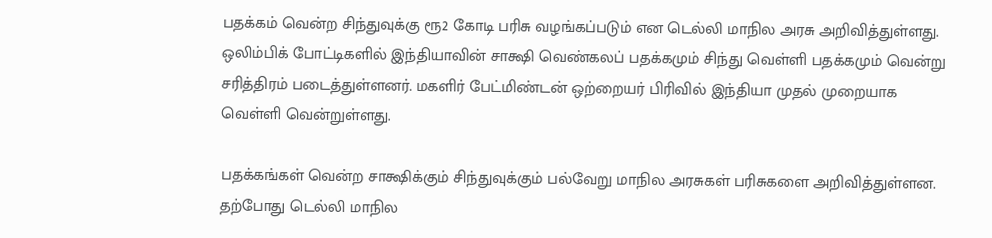பதக்கம் வென்ற சிந்துவுக்கு ரூ2 கோடி பரிசு வழங்கப்படும் என டெல்லி மாநில அரசு அறிவித்துள்ளது.
ஒலிம்பிக் போட்டிகளில் இந்தியாவின் சாக்ஷி வெண்கலப் பதக்கமும் சிந்து வெள்ளி பதக்கமும் வென்று சரித்திரம் படைத்துள்ளனர். மகளிர் பேட்மிண்டன் ஒற்றையர் பிரிவில் இந்தியா முதல் முறையாக வெள்ளி வென்றுள்ளது.

பதக்கங்கள் வென்ற சாக்ஷிக்கும் சிந்துவுக்கும் பல்வேறு மாநில அரசுகள் பரிசுகளை அறிவித்துள்ளன. தற்போது டெல்லி மாநில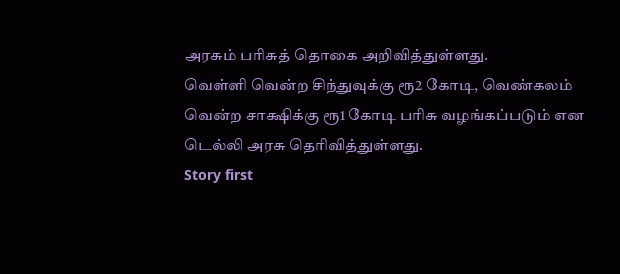அரசும் பரிசுத் தொகை அறிவித்துள்ளது.
வெள்ளி வென்ற சிந்துவுக்கு ரூ2 கோடி, வெண்கலம் வென்ற சாக்ஷிக்கு ரூ1 கோடி பரிசு வழங்கப்படும் என டெல்லி அரசு தெரிவித்துள்ளது.
Story first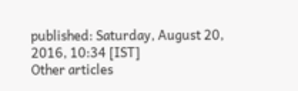published: Saturday, August 20, 2016, 10:34 [IST]
Other articles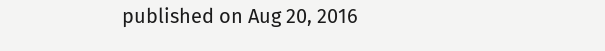published on Aug 20, 2016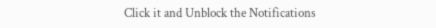Click it and Unblock the Notifications